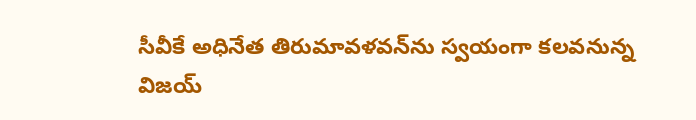సీవీకే అధినేత తిరుమావళవన్‌ను స్వయంగా కలవనున్న విజయ్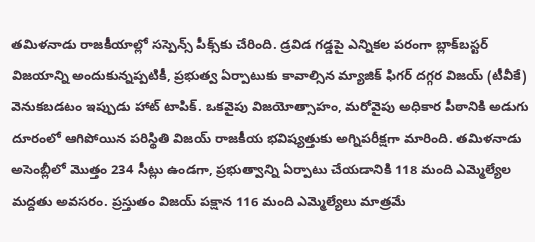తమిళనాడు రాజకీయాల్లో సస్పెన్స్ పీక్స్‌కు చేరింది. డ్రవిడ గడ్డపై ఎన్నికల పరంగా బ్లాక్‌బస్టర్ విజయాన్ని అందుకున్నప్పటికీ, ప్రభుత్వ ఏర్పాటుకు కావాల్సిన మ్యాజిక్ ఫిగర్ దగ్గర విజయ్ (టీవీకే) వెనుకబడటం ఇప్పుడు హాట్ టాపిక్. ఒకవైపు విజయోత్సాహం, మరోవైపు అధికార పీఠానికి అడుగు దూరంలో ఆగిపోయిన పరిస్థితి విజయ్ రాజకీయ భవిష్యత్తుకు అగ్నిపరీక్షగా మారింది. తమిళనాడు అసెంబ్లీలో మొత్తం 234 సీట్లు ఉండగా, ప్రభుత్వాన్ని ఏర్పాటు చేయడానికి 118 మంది ఎమ్మెల్యేల మద్దతు అవసరం. ప్రస్తుతం విజయ్ పక్షాన 116 మంది ఎమ్మెల్యేలు మాత్రమే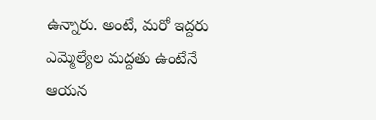ఉన్నారు. అంటే, మరో ఇద్దరు ఎమ్మెల్యేల మద్దతు ఉంటేనే ఆయన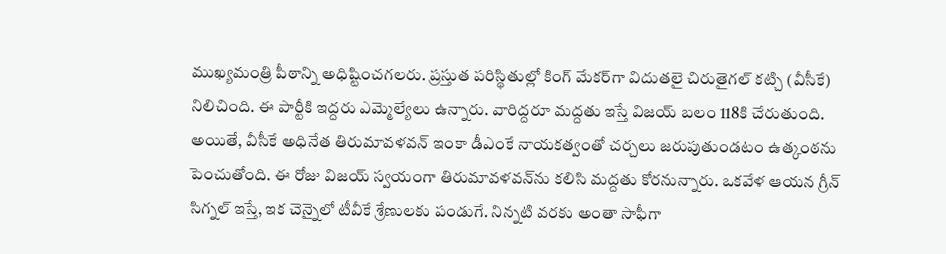ముఖ్యమంత్రి పీఠాన్ని అధిష్టించగలరు. ప్రస్తుత పరిస్థితుల్లో కింగ్ మేకర్‌గా విదుతలై చిరుతైగల్ కట్చి (వీసీకే) నిలిచింది. ఈ పార్టీకి ఇద్దరు ఎమ్మెల్యేలు ఉన్నారు. వారిద్దరూ మద్దతు ఇస్తే విజయ్ బలం 118కి చేరుతుంది. అయితే, వీసీకే అధినేత తిరుమావళవన్ ఇంకా డీఎంకే నాయకత్వంతో చర్చలు జరుపుతుండటం ఉత్కంఠను పెంచుతోంది. ఈ రోజు విజయ్ స్వయంగా తిరుమావళవన్‌ను కలిసి మద్దతు కోరనున్నారు. ఒకవేళ ఆయన గ్రీన్ సిగ్నల్ ఇస్తే, ఇక చెన్నైలో టీవీకే శ్రేణులకు పండుగే. నిన్నటి వరకు అంతా సాఫీగా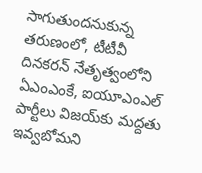సాగుతుందనుకున్న తరుణంలో, టీటీవీ దినకరన్ నేతృత్వంలోని ఏఎంఎంకే, ఐయూఎంఎల్ పార్టీలు విజయ్‌కు మద్దతు ఇవ్వబోమని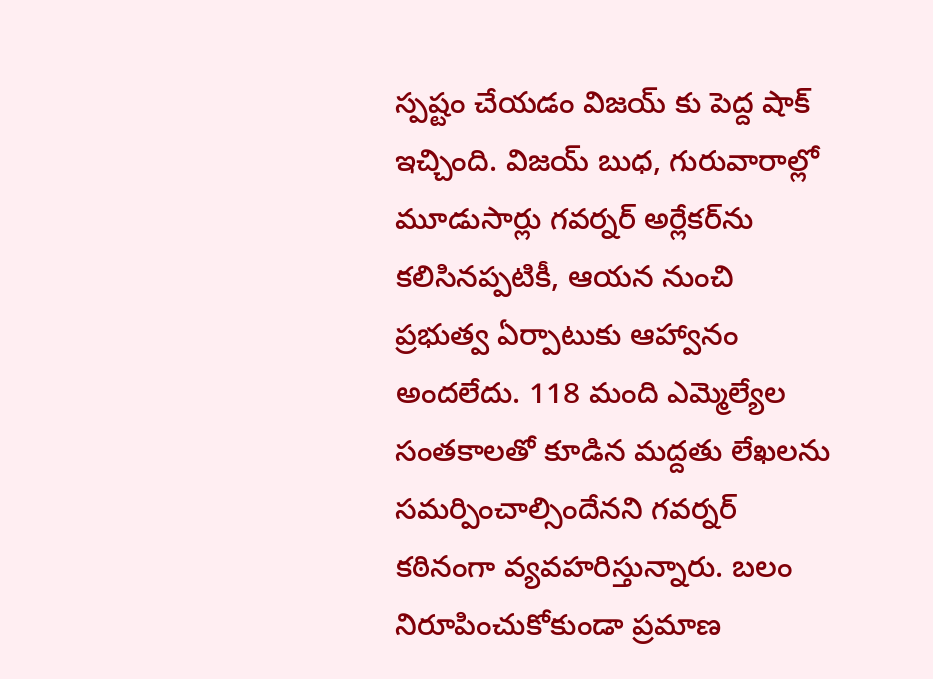స్పష్టం చేయడం విజయ్ కు పెద్ద షాక్ ఇచ్చింది. విజయ్ బుధ, గురువారాల్లో మూడుసార్లు గవర్నర్ అర్లేకర్‌ను కలిసినప్పటికీ, ఆయన నుంచి ప్రభుత్వ ఏర్పాటుకు ఆహ్వానం అందలేదు. 118 మంది ఎమ్మెల్యేల సంతకాలతో కూడిన మద్దతు లేఖలను సమర్పించాల్సిందేనని గవర్నర్ కఠినంగా వ్యవహరిస్తున్నారు. బలం నిరూపించుకోకుండా ప్రమాణ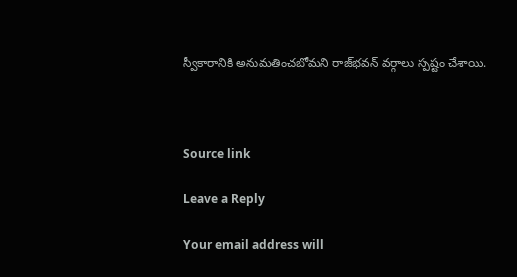స్వీకారానికి అనుమతించబోమని రాజ్‌భవన్ వర్గాలు స్పష్టం చేశాయి.



Source link

Leave a Reply

Your email address will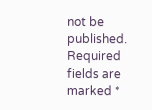not be published. Required fields are marked *